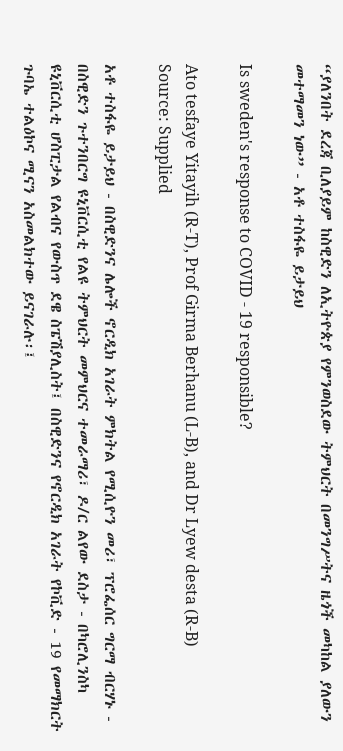“ያለንበት ደረጃ ቢለያይም ከስዊድን ለኢትዮጵያ የምንወስደው ትምህርት በመንግሥትና ዜጎች መካከል ያለውን መተማመን ነው” - አቶ ተስፋዬ ይታይህ

Is sweden's response to COVID - 19 responsible?

Ato tesfaye Yitayih (R-T), Prof Girma Berhanu (L-B), and Dr Lyew desta (R-B) Source: Supplied

አቶ ተስፋዬ ይታይህ - በስዊድንና ሌሎች ኖርዲክ አገራት ምክትል የሚሲዮን መሪ፣ ፕሮፌሰር ግርማ ብርሃኑ - በስዊድን ጉተንበርግ ዩኒቨርሲቲ የልዩ ትምህርት መምህርና ተመራማሪ፣ ዶ/ር ልየው ደስታ - በካሮሊንስካ ዩኒቨርሲቲ ሆስፒታል የልብና የውስጥ ደዌ ስፔሽያሊስት፤ በስዊድንና የኖርዲክ አገራት የኮቪድ - 19 የመማክርት ጉባኤ ተልዕኮና ሚናን አስመልክተው ይናገራሉ፡፤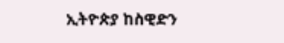ኢትዮጵያ ከስዊድን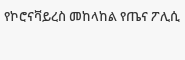የኮሮናቫይረስ መከላከል የጤና ፖሊሲ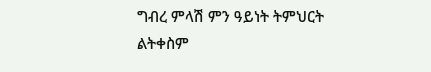ግብረ ምላሽ ምን ዓይነት ትምህርት ልትቀስም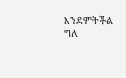እንደምትችል ግለ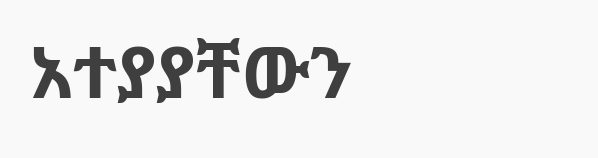አተያያቸውን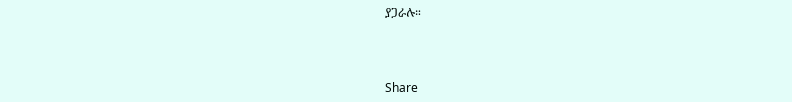ያጋራሉ።



Share